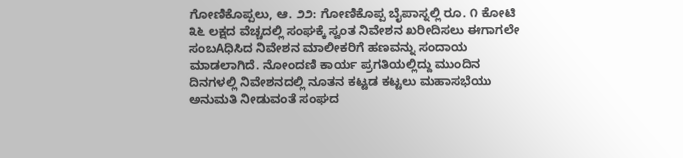ಗೋಣಿಕೊಪ್ಪಲು, ಆ. ೨೨: ಗೋಣಿಕೊಪ್ಪ ಬೈಪಾಸ್ನಲ್ಲಿ ರೂ. ೧ ಕೋಟಿ ೩೬ ಲಕ್ಷದ ವೆಚ್ಚದಲ್ಲಿ ಸಂಘಕ್ಕೆ ಸ್ವಂತ ನಿವೇಶನ ಖರೀದಿಸಲು ಈಗಾಗಲೇ ಸಂಬAಧಿಸಿದ ನಿವೇಶನ ಮಾಲೀಕರಿಗೆ ಹಣವನ್ನು ಸಂದಾಯ ಮಾಡಲಾಗಿದೆ. ನೋಂದಣಿ ಕಾರ್ಯ ಪ್ರಗತಿಯಲ್ಲಿದ್ದು ಮುಂದಿನ ದಿನಗಳಲ್ಲಿ ನಿವೇಶನದಲ್ಲಿ ನೂತನ ಕಟ್ಟಡ ಕಟ್ಟಲು ಮಹಾಸಭೆಯು ಅನುಮತಿ ನೀಡುವಂತೆ ಸಂಘದ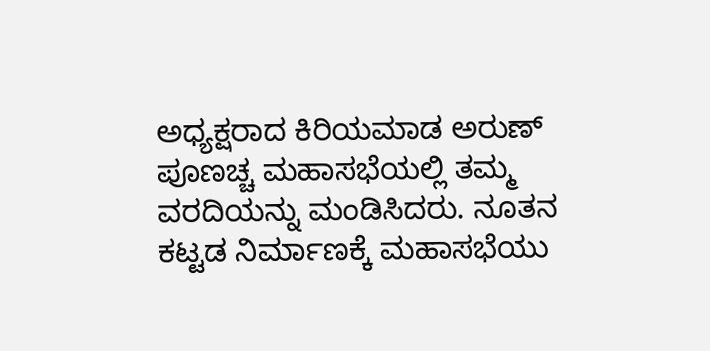ಅಧ್ಯಕ್ಷರಾದ ಕಿರಿಯಮಾಡ ಅರುಣ್ ಪೂಣಚ್ಚ ಮಹಾಸಭೆಯಲ್ಲಿ ತಮ್ಮ ವರದಿಯನ್ನು ಮಂಡಿಸಿದರು. ನೂತನ ಕಟ್ಟಡ ನಿರ್ಮಾಣಕ್ಕೆ ಮಹಾಸಭೆಯು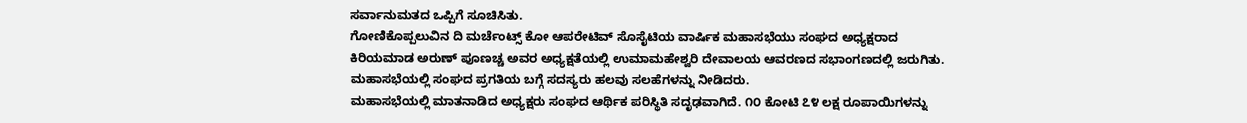ಸರ್ವಾನುಮತದ ಒಪ್ಪಿಗೆ ಸೂಚಿಸಿತು.
ಗೋಣಿಕೊಪ್ಪಲುವಿನ ದಿ ಮರ್ಚೆಂಟ್ಸ್ ಕೋ ಆಪರೇಟಿವ್ ಸೊಸೈಟಿಯ ವಾರ್ಷಿಕ ಮಹಾಸಭೆಯು ಸಂಘದ ಅಧ್ಯಕ್ಷರಾದ ಕಿರಿಯಮಾಡ ಅರುಣ್ ಪೂಣಚ್ಚ ಅವರ ಅಧ್ಯಕ್ಷತೆಯಲ್ಲಿ ಉಮಾಮಹೇಶ್ವರಿ ದೇವಾಲಯ ಆವರಣದ ಸಭಾಂಗಣದಲ್ಲಿ ಜರುಗಿತು. ಮಹಾಸಭೆಯಲ್ಲಿ ಸಂಘದ ಪ್ರಗತಿಯ ಬಗ್ಗೆ ಸದಸ್ಯರು ಹಲವು ಸಲಹೆಗಳನ್ನು ನೀಡಿದರು.
ಮಹಾಸಭೆಯಲ್ಲಿ ಮಾತನಾಡಿದ ಅಧ್ಯಕ್ಷರು ಸಂಘದ ಆರ್ಥಿಕ ಪರಿಸ್ಥಿತಿ ಸದೃಢವಾಗಿದೆ. ೧೦ ಕೋಟಿ ೭೪ ಲಕ್ಷ ರೂಪಾಯಿಗಳನ್ನು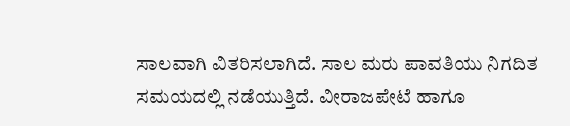ಸಾಲವಾಗಿ ವಿತರಿಸಲಾಗಿದೆ. ಸಾಲ ಮರು ಪಾವತಿಯು ನಿಗದಿತ ಸಮಯದಲ್ಲಿ ನಡೆಯುತ್ತಿದೆ. ವೀರಾಜಪೇಟೆ ಹಾಗೂ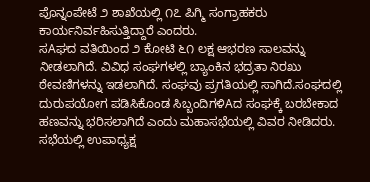ಪೊನ್ನಂಪೇಟೆ ೨ ಶಾಖೆಯಲ್ಲಿ ೧೭ ಪಿಗ್ಮಿ ಸಂಗ್ರಾಹಕರು ಕಾರ್ಯನಿರ್ವಹಿಸುತ್ತಿದ್ದಾರೆ ಎಂದರು.
ಸAಘದ ವತಿಯಿಂದ ೨ ಕೋಟಿ ೬೧ ಲಕ್ಷ ಆಭರಣ ಸಾಲವನ್ನು ನೀಡಲಾಗಿದೆ. ವಿವಿಧ ಸಂಘಗಳಲ್ಲಿ ಬ್ಯಾಂಕಿನ ಭದ್ರತಾ ನಿರಖು ಠೇವಣಿಗಳನ್ನು ಇಡಲಾಗಿದೆ. ಸಂಘವು ಪ್ರಗತಿಯಲ್ಲಿ ಸಾಗಿದೆ.ಸಂಘದಲ್ಲಿ ದುರುಪಯೋಗ ಪಡಿಸಿಕೊಂಡ ಸಿಬ್ಬಂದಿಗಳಿAದ ಸಂಘಕ್ಕೆ ಬರಬೇಕಾದ ಹಣವನ್ನು ಭರಿಸಲಾಗಿದೆ ಎಂದು ಮಹಾಸಭೆಯಲ್ಲಿ ವಿವರ ನೀಡಿದರು.
ಸಭೆಯಲ್ಲಿ ಉಪಾಧ್ಯಕ್ಷ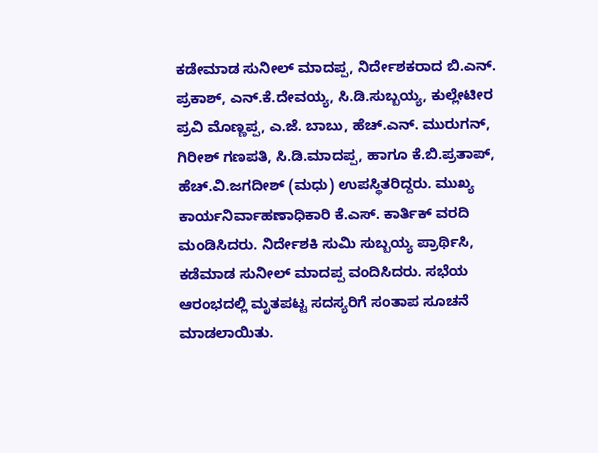ಕಡೇಮಾಡ ಸುನೀಲ್ ಮಾದಪ್ಪ, ನಿರ್ದೇಶಕರಾದ ಬಿ.ಎನ್. ಪ್ರಕಾಶ್, ಎನ್.ಕೆ.ದೇವಯ್ಯ, ಸಿ.ಡಿ.ಸುಬ್ಬಯ್ಯ, ಕುಲ್ಲೇಟೀರ ಪ್ರವಿ ಮೊಣ್ಣಪ್ಪ, ಎ.ಜೆ. ಬಾಬು, ಹೆಚ್.ಎನ್. ಮುರುಗನ್, ಗಿರೀಶ್ ಗಣಪತಿ, ಸಿ.ಡಿ.ಮಾದಪ್ಪ, ಹಾಗೂ ಕೆ.ಬಿ.ಪ್ರತಾಪ್, ಹೆಚ್.ವಿ.ಜಗದೀಶ್ (ಮಧು) ಉಪಸ್ಥಿತರಿದ್ದರು. ಮುಖ್ಯ ಕಾರ್ಯನಿರ್ವಾಹಣಾಧಿಕಾರಿ ಕೆ.ಎಸ್. ಕಾರ್ತಿಕ್ ವರದಿ ಮಂಡಿಸಿದರು. ನಿರ್ದೇಶಕಿ ಸುಮಿ ಸುಬ್ಬಯ್ಯ ಪ್ರಾರ್ಥಿಸಿ, ಕಡೆಮಾಡ ಸುನೀಲ್ ಮಾದಪ್ಪ ವಂದಿಸಿದರು. ಸಭೆಯ ಆರಂಭದಲ್ಲಿ ಮೃತಪಟ್ಟ ಸದಸ್ಯರಿಗೆ ಸಂತಾಪ ಸೂಚನೆ ಮಾಡಲಾಯಿತು.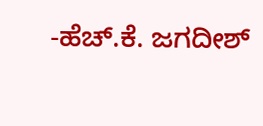-ಹೆಚ್.ಕೆ. ಜಗದೀಶ್